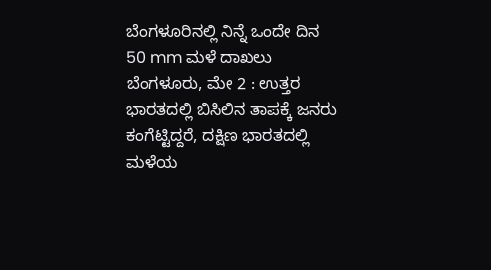ಬೆಂಗಳೂರಿನಲ್ಲಿ ನಿನ್ನೆ ಒಂದೇ ದಿನ 50 mm ಮಳೆ ದಾಖಲು
ಬೆಂಗಳೂರು, ಮೇ 2 : ಉತ್ತರ ಭಾರತದಲ್ಲಿ ಬಿಸಿಲಿನ ತಾಪಕ್ಕೆ ಜನರು ಕಂಗೆಟ್ಟಿದ್ದರೆ, ದಕ್ಷಿಣ ಭಾರತದಲ್ಲಿ ಮಳೆಯ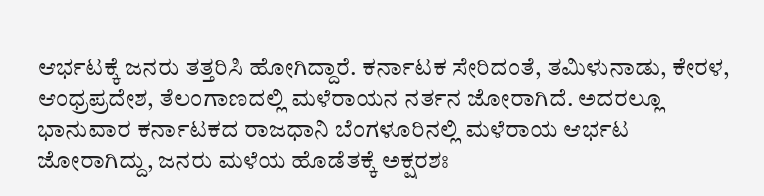ಆರ್ಭಟಕ್ಕೆ ಜನರು ತತ್ತರಿಸಿ ಹೋಗಿದ್ದಾರೆ. ಕರ್ನಾಟಕ ಸೇರಿದಂತೆ, ತಮಿಳುನಾಡು, ಕೇರಳ, ಆಂಧ್ರಪ್ರದೇಶ, ತೆಲಂಗಾಣದಲ್ಲಿ ಮಳೆರಾಯನ ನರ್ತನ ಜೋರಾಗಿದೆ. ಅದರಲ್ಲೂ ಭಾನುವಾರ ಕರ್ನಾಟಕದ ರಾಜಧಾನಿ ಬೆಂಗಳೂರಿನಲ್ಲಿ ಮಳೆರಾಯ ಆರ್ಭಟ ಜೋರಾಗಿದ್ದು, ಜನರು ಮಳೆಯ ಹೊಡೆತಕ್ಕೆ ಅಕ್ಷರಶಃ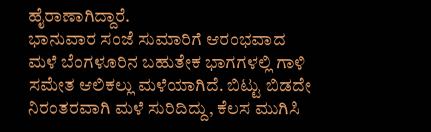ಹೈರಾಣಾಗಿದ್ದಾರೆ.
ಭಾನುವಾರ ಸಂಜೆ ಸುಮಾರಿಗೆ ಆರಂಭವಾದ ಮಳೆ ಬೆಂಗಳೂರಿನ ಬಹುತೇಕ ಭಾಗಗಳಲ್ಲಿ ಗಾಳಿ ಸಮೇತ ಆಲಿಕಲ್ಲು ಮಳೆಯಾಗಿದೆ. ಬಿಟ್ಟು ಬಿಡದೇ ನಿರಂತರವಾಗಿ ಮಳೆ ಸುರಿದಿದ್ದು, ಕೆಲಸ ಮುಗಿಸಿ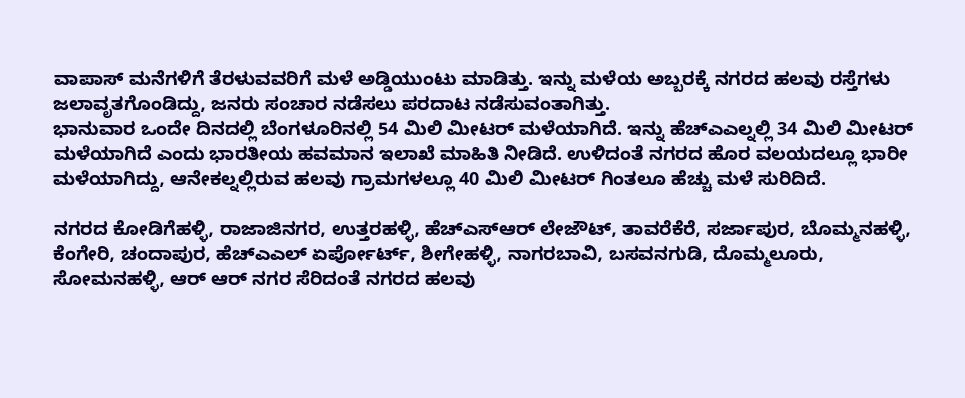ವಾಪಾಸ್ ಮನೆಗಳಿಗೆ ತೆರಳುವವರಿಗೆ ಮಳೆ ಅಡ್ಡಿಯುಂಟು ಮಾಡಿತ್ತು. ಇನ್ನು ಮಳೆಯ ಅಬ್ಬರಕ್ಕೆ ನಗರದ ಹಲವು ರಸ್ತೆಗಳು ಜಲಾವೃತಗೊಂಡಿದ್ದು, ಜನರು ಸಂಚಾರ ನಡೆಸಲು ಪರದಾಟ ನಡೆಸುವಂತಾಗಿತ್ತು.
ಭಾನುವಾರ ಒಂದೇ ದಿನದಲ್ಲಿ ಬೆಂಗಳೂರಿನಲ್ಲಿ 54 ಮಿಲಿ ಮೀಟರ್ ಮಳೆಯಾಗಿದೆ. ಇನ್ನು ಹೆಚ್ಎಎಲ್ನಲ್ಲಿ 34 ಮಿಲಿ ಮೀಟರ್ ಮಳೆಯಾಗಿದೆ ಎಂದು ಭಾರತೀಯ ಹವಮಾನ ಇಲಾಖೆ ಮಾಹಿತಿ ನೀಡಿದೆ. ಉಳಿದಂತೆ ನಗರದ ಹೊರ ವಲಯದಲ್ಲೂ ಭಾರೀ ಮಳೆಯಾಗಿದ್ದು, ಆನೇಕಲ್ನಲ್ಲಿರುವ ಹಲವು ಗ್ರಾಮಗಳಲ್ಲೂ 40 ಮಿಲಿ ಮೀಟರ್ ಗಿಂತಲೂ ಹೆಚ್ಚು ಮಳೆ ಸುರಿದಿದೆ.

ನಗರದ ಕೋಡಿಗೆಹಳ್ಳಿ, ರಾಜಾಜಿನಗರ, ಉತ್ತರಹಳ್ಳಿ, ಹೆಚ್ಎಸ್ಆರ್ ಲೇಜೌಟ್, ತಾವರೆಕೆರೆ, ಸರ್ಜಾಪುರ, ಬೊಮ್ಮನಹಳ್ಳಿ, ಕೆಂಗೇರಿ, ಚಂದಾಪುರ, ಹೆಚ್ಎಎಲ್ ಏರ್ಪೋರ್ಟ್, ಶೀಗೇಹಳ್ಳಿ, ನಾಗರಬಾವಿ, ಬಸವನಗುಡಿ, ದೊಮ್ಮಲೂರು, ಸೋಮನಹಳ್ಳಿ, ಆರ್ ಆರ್ ನಗರ ಸೆರಿದಂತೆ ನಗರದ ಹಲವು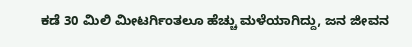ಕಡೆ 30 ಮಿಲಿ ಮೀಟರ್ಗಿಂತಲೂ ಹೆಚ್ಚು ಮಳೆಯಾಗಿದ್ದು, ಜನ ಜೀವನ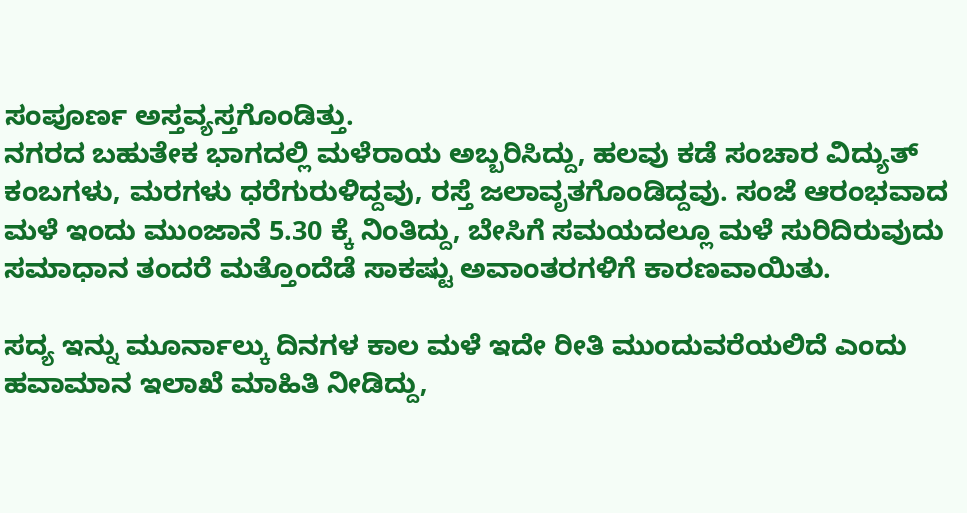ಸಂಪೂರ್ಣ ಅಸ್ತವ್ಯಸ್ತಗೊಂಡಿತ್ತು.
ನಗರದ ಬಹುತೇಕ ಭಾಗದಲ್ಲಿ ಮಳೆರಾಯ ಅಬ್ಬರಿಸಿದ್ದು, ಹಲವು ಕಡೆ ಸಂಚಾರ ವಿದ್ಯುತ್ ಕಂಬಗಳು, ಮರಗಳು ಧರೆಗುರುಳಿದ್ದವು, ರಸ್ತೆ ಜಲಾವೃತಗೊಂಡಿದ್ದವು. ಸಂಜೆ ಆರಂಭವಾದ ಮಳೆ ಇಂದು ಮುಂಜಾನೆ 5.30 ಕ್ಕೆ ನಿಂತಿದ್ದು, ಬೇಸಿಗೆ ಸಮಯದಲ್ಲೂ ಮಳೆ ಸುರಿದಿರುವುದು ಸಮಾಧಾನ ತಂದರೆ ಮತ್ತೊಂದೆಡೆ ಸಾಕಷ್ಟು ಅವಾಂತರಗಳಿಗೆ ಕಾರಣವಾಯಿತು.

ಸದ್ಯ ಇನ್ನು ಮೂರ್ನಾಲ್ಕು ದಿನಗಳ ಕಾಲ ಮಳೆ ಇದೇ ರೀತಿ ಮುಂದುವರೆಯಲಿದೆ ಎಂದು ಹವಾಮಾನ ಇಲಾಖೆ ಮಾಹಿತಿ ನೀಡಿದ್ದು,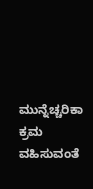ಮುನ್ನೆಚ್ಚರಿಕಾ ಕ್ರಮ ವಹಿಸುವಂತೆ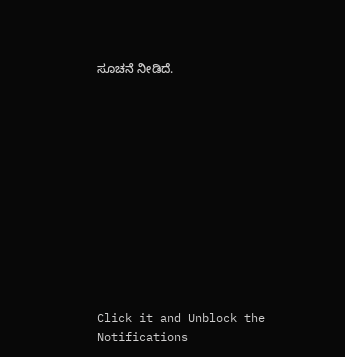ಸೂಚನೆ ನೀಡಿದೆ.












Click it and Unblock the Notifications